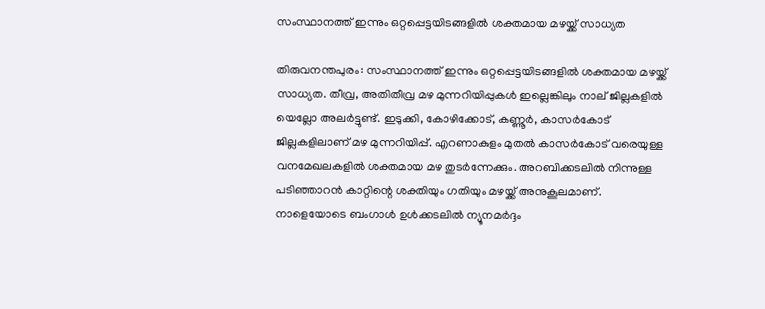സംസ്ഥാനത്ത് ഇന്നും ഒറ്റപ്പെട്ടയിടങ്ങളിൽ ശക്തമായ മഴയ്ക്ക് സാധ്യത

തിരുവനന്തപുരം: സംസ്ഥാനത്ത് ഇന്നും ഒറ്റപ്പെട്ടയിടങ്ങളിൽ ശക്തമായ മഴയ്ക്ക് സാധ്യത. തീവ്ര, അതിതീവ്ര മഴ മുന്നറിയിപ്പുകൾ ഇല്ലെങ്കിലും നാല് ജില്ലകളിൽ യെല്ലോ അലർട്ടുണ്ട്. ഇടുക്കി, കോഴിക്കോട്‌, കണ്ണൂർ, കാസർകോട് ജില്ലകളിലാണ് മഴ മുന്നറിയിപ്പ്. എറണാകുളം മുതൽ കാസർകോട് വരെയുള്ള വനമേഖലകളിൽ ശക്തമായ മഴ തുടർന്നേക്കും. അറബിക്കടലിൽ നിന്നുള്ള പടിഞ്ഞാറൻ കാറ്റിന്റെ ശക്തിയും ഗതിയും മഴയ്ക്ക് അനുകൂലമാണ്. നാളെയോടെ ബംഗാൾ ഉൾക്കടലിൽ ന്യൂനമർദ്ദം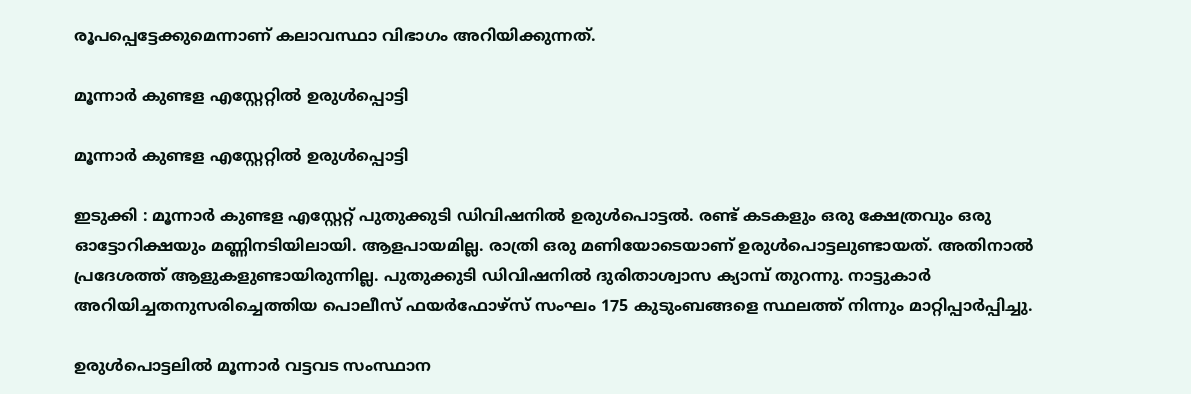രൂപപ്പെട്ടേക്കുമെന്നാണ് കലാവസ്ഥാ വിഭാഗം അറിയിക്കുന്നത്.

മൂന്നാർ കുണ്ടള എസ്റ്റേറ്റിൽ ഉരുൾപ്പൊട്ടി

മൂന്നാർ കുണ്ടള എസ്റ്റേറ്റിൽ ഉരുൾപ്പൊട്ടി

ഇടുക്കി : മൂന്നാർ കുണ്ടള എസ്റ്റേറ്റ് പുതുക്കുടി ഡിവിഷനിൽ ഉരുൾപൊട്ടൽ. രണ്ട് കടകളും ഒരു ക്ഷേത്രവും ഒരു ഓട്ടോറിക്ഷയും മണ്ണിനടിയിലായി. ആളപായമില്ല. രാത്രി ഒരു മണിയോടെയാണ് ഉരുൾപൊട്ടലുണ്ടായത്. അതിനാൽ പ്രദേശത്ത് ആളുകളുണ്ടായിരുന്നില്ല. പുതുക്കുടി ഡിവിഷനിൽ ദുരിതാശ്വാസ ക്യാമ്പ് തുറന്നു. നാട്ടുകാർ അറിയിച്ചതനുസരിച്ചെത്തിയ പൊലീസ് ഫയർഫോഴ്സ് സംഘം 175 കുടുംബങ്ങളെ സ്ഥലത്ത് നിന്നും മാറ്റിപ്പാർപ്പിച്ചു.

ഉരുൾപൊട്ടലിൽ മൂന്നാർ വട്ടവട സംസ്ഥാന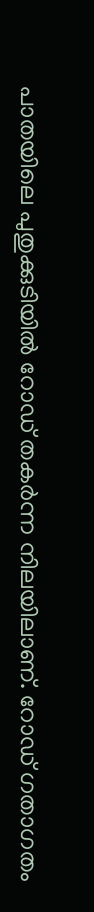പാതയിലെ പുതുക്കുടിയിൽ റോഡ് തകർന്ന നിലയിലാണ്. റോഡ് ഗതാഗതം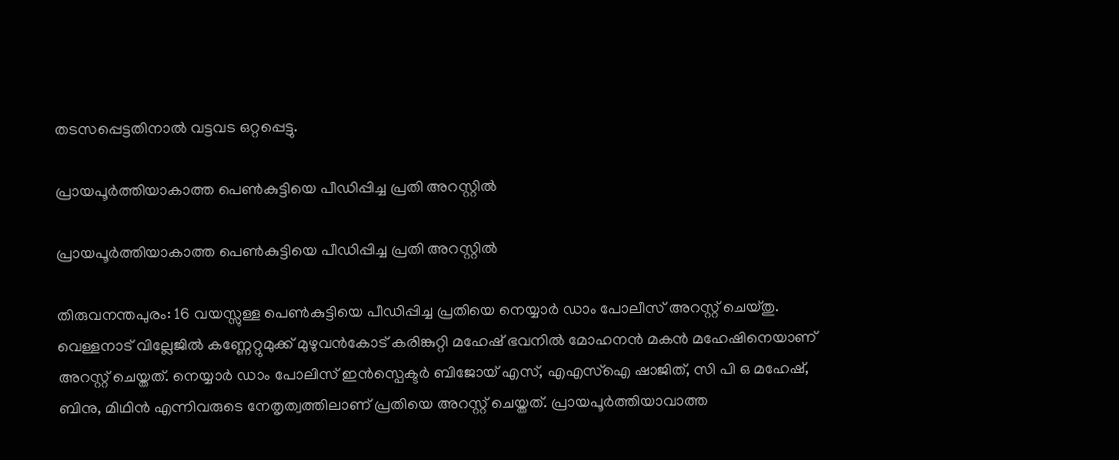തടസപ്പെട്ടതിനാൽ വട്ടവട ഒറ്റപ്പെട്ടു.

പ്രായപൂർത്തിയാകാത്ത പെൺകുട്ടിയെ പീഡിപ്പിച്ച പ്രതി അറസ്റ്റിൽ

പ്രായപൂർത്തിയാകാത്ത പെൺകുട്ടിയെ പീഡിപ്പിച്ച പ്രതി അറസ്റ്റിൽ

തിരുവനന്തപുരം: 16 വയസ്സുള്ള പെൺകുട്ടിയെ പീഡിപ്പിച്ച പ്രതിയെ നെയ്യാർ ഡാം പോലീസ് അറസ്റ്റ് ചെയ്തു. വെള്ളനാട് വില്ലേജിൽ കണ്ണേറ്റുമുക്ക് മുഴുവൻകോട് കരിങ്കുറ്റി മഹേഷ് ഭവനിൽ മോഹനൻ മകൻ മഹേഷിനെയാണ് അറസ്റ്റ് ചെയ്തത്. നെയ്യാർ ഡാം പോലിസ് ഇൻസ്പെക്ടർ ബിജോയ് എസ്, എഎസ്ഐ ഷാജിത്, സി പി ഒ മഹേഷ്‌, ബിനു, മിഥിൻ എന്നിവരുടെ നേതൃത്വത്തിലാണ് പ്രതിയെ അറസ്റ്റ് ചെയ്തത്. പ്രായപൂർത്തിയാവാത്ത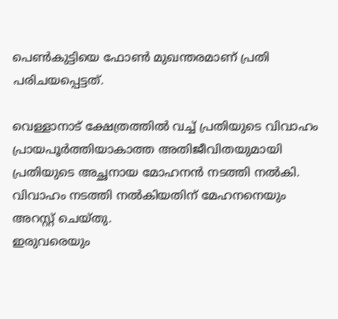പെൺകുട്ടിയെ ഫോൺ മുഖന്തരമാണ് പ്രതി പരിചയപ്പെട്ടത്.

വെള്ളാനാട് ക്ഷേത്രത്തിൽ വച്ച് പ്രതിയുടെ വിവാഹം പ്രായപൂർത്തിയാകാത്ത അതിജീവിതയുമായി പ്രതിയുടെ അച്ഛനായ മോഹനൻ നടത്തി നൽകി. വിവാഹം നടത്തി നൽകിയതിന് മേഹനനെയും അറസ്റ്റ് ചെയ്തു.
ഇരുവരെയും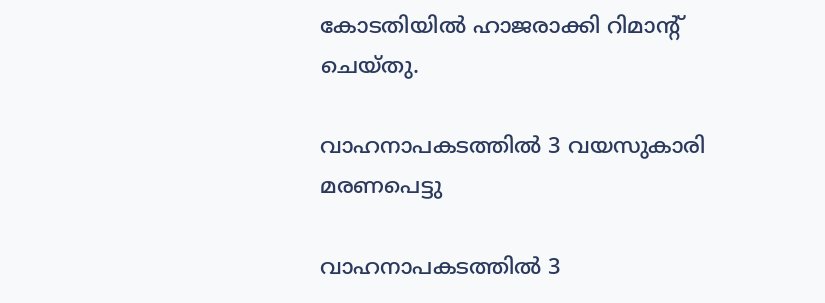കോടതിയിൽ ഹാജരാക്കി റിമാന്റ് ചെയ്തു.

വാഹനാപകടത്തിൽ 3 വയസുകാരി മരണപെട്ടു

വാഹനാപകടത്തിൽ 3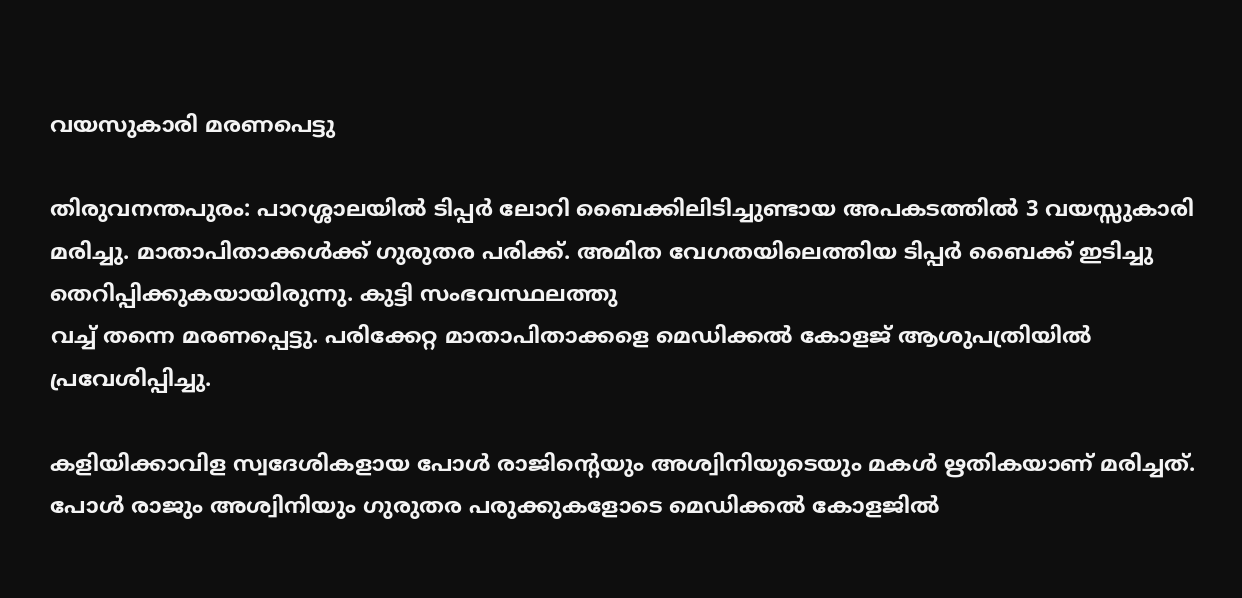വയസുകാരി മരണപെട്ടു

തിരുവനന്തപുരം: പാറശ്ശാലയിൽ ടിപ്പർ ലോറി ബൈക്കിലിടിച്ചുണ്ടായ അപകടത്തിൽ 3 വയസ്സുകാരി മരിച്ചു. മാതാപിതാക്കൾക്ക് ഗുരുതര പരിക്ക്. അമിത വേഗതയിലെത്തിയ ടിപ്പർ ബൈക്ക് ഇടിച്ചു തെറിപ്പിക്കുകയായിരുന്നു. കുട്ടി സംഭവസ്ഥലത്തു
വച്ച് തന്നെ മരണപ്പെട്ടു. പരിക്കേറ്റ മാതാപിതാക്കളെ മെഡിക്കൽ കോളജ് ആശുപത്രിയിൽ പ്രവേശിപ്പിച്ചു.

കളിയിക്കാവിള സ്വദേശികളായ പോള്‍ രാജിന്റെയും അശ്വിനിയുടെയും മകള്‍ ഋതികയാണ് മരിച്ചത്. പോള്‍ രാജും അശ്വിനിയും ഗുരുതര പരുക്കുകളോടെ മെഡിക്കല്‍ കോളജില്‍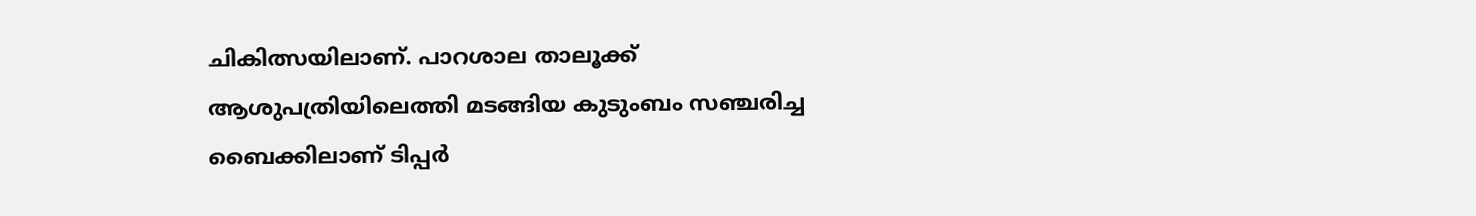ചികിത്സയിലാണ്. പാറശാല താലൂക്ക് ആശുപത്രിയിലെത്തി മടങ്ങിയ കുടുംബം സഞ്ചരിച്ച ബൈക്കിലാണ് ടിപ്പര്‍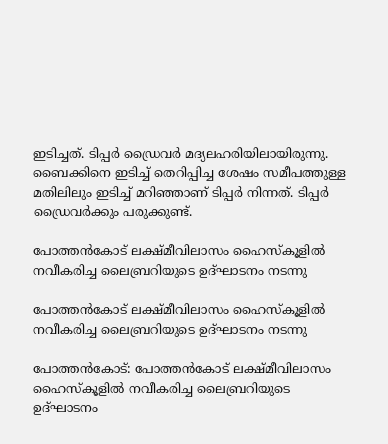ഇടിച്ചത്. ടിപ്പര്‍ ഡ്രൈവര്‍ മദ്യലഹരിയിലായിരുന്നു. ബൈക്കിനെ ഇടിച്ച് തെറിപ്പിച്ച ശേഷം സമീപത്തുള്ള മതിലിലും ഇടിച്ച് മറിഞ്ഞാണ് ടിപ്പർ നിന്നത്. ടിപ്പര്‍ ഡ്രൈവര്‍ക്കും പരുക്കുണ്ട്.

പോത്തൻകോട് ലക്ഷ്മീവിലാസം ഹൈസ്കൂളിൽ നവീകരിച്ച ലൈബ്രറിയുടെ ഉദ്ഘാടനം നടന്നു

പോത്തൻകോട് ലക്ഷ്മീവിലാസം ഹൈസ്കൂളിൽ നവീകരിച്ച ലൈബ്രറിയുടെ ഉദ്ഘാടനം നടന്നു

പോത്തൻകോട്: പോത്തൻകോട് ലക്ഷ്മീവിലാസം
ഹൈസ്കൂളിൽ നവീകരിച്ച ലൈബ്രറിയുടെ ഉദ്ഘാടനം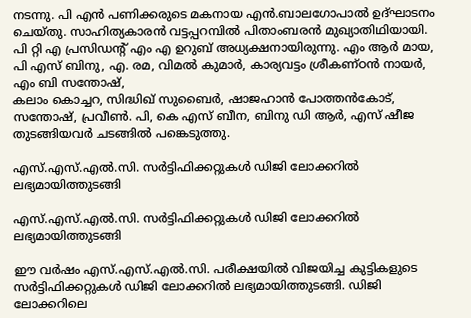നടന്നു. പി എൻ പണിക്കരുടെ മകനായ എൻ.ബാലഗോപാൽ ഉദ്ഘാടനം ചെയ്തു. സാഹിത്യകാരൻ വട്ടപ്പറമ്പിൽ പിതാംബരൻ മുഖ്യാതിഥിയായി. പി റ്റി എ പ്രസിഡന്റ്‌ എം എ ഉറുബ് അധ്യക്ഷനായിരുന്നു. എം ആർ മായ, പി എസ് ബിനു, എ. രമ, വിമൽ കുമാർ, കാര്യവട്ടം ശ്രീകണ്ഠൻ നായർ, എം ബി സന്തോഷ്‌,
കലാം കൊച്ചറ, സിദ്ധിഖ്‌ സുബൈർ, ഷാജഹാൻ പോത്തൻകോട്, സന്തോഷ്‌, പ്രവീൺ. പി, കെ എസ് ബീന, ബിനു ഡി ആർ, എസ് ഷീജ തുടങ്ങിയവർ ചടങ്ങിൽ പങ്കെടുത്തു.

എസ്.എസ്.എൽ.സി. സർട്ടിഫിക്കറ്റുകൾ ഡിജി ലോക്കറിൽ ലഭ്യമായിത്തുടങ്ങി

എസ്.എസ്.എൽ.സി. സർട്ടിഫിക്കറ്റുകൾ ഡിജി ലോക്കറിൽ ലഭ്യമായിത്തുടങ്ങി

ഈ വർഷം എസ്.എസ്.എൽ.സി. പരീക്ഷയിൽ വിജയിച്ച കുട്ടികളുടെ സർട്ടിഫിക്കറ്റുകൾ ഡിജി ലോക്കറിൽ ലഭ്യമായിത്തുടങ്ങി. ഡിജി ലോക്കറിലെ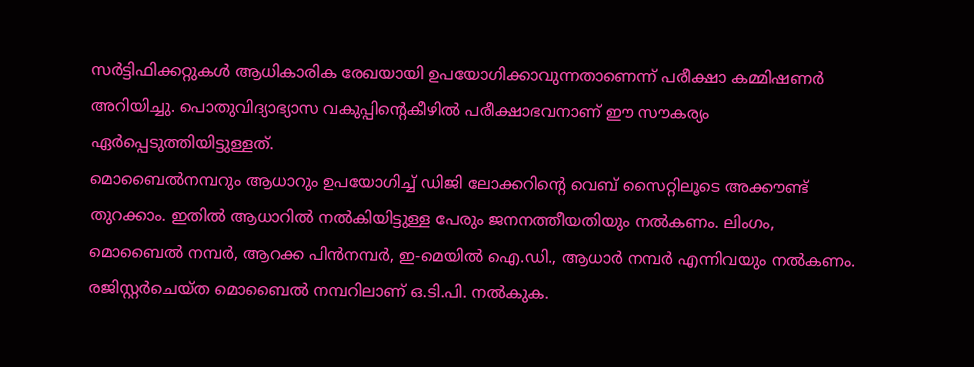സർട്ടിഫിക്കറ്റുകൾ ആധികാരിക രേഖയായി ഉപയോഗിക്കാവുന്നതാണെന്ന് പരീക്ഷാ കമ്മിഷണർ അറിയിച്ചു. പൊതുവിദ്യാഭ്യാസ വകുപ്പിന്റെകീഴിൽ പരീക്ഷാഭവനാണ് ഈ സൗകര്യം ഏർപ്പെടുത്തിയിട്ടുള്ളത്.
മൊബൈൽനമ്പറും ആധാറും ഉപയോഗിച്ച് ഡിജി ലോക്കറിന്റെ വെബ് സൈറ്റിലൂടെ അക്കൗണ്ട് തുറക്കാം. ഇതിൽ ആധാറിൽ നൽകിയിട്ടുള്ള പേരും ജനനത്തീയതിയും നൽകണം. ലിംഗം, മൊബൈൽ നമ്പർ, ആറക്ക പിൻനമ്പർ, ഇ-മെയിൽ ഐ.ഡി., ആധാർ നമ്പർ എന്നിവയും നൽകണം. രജിസ്റ്റർചെയ്ത മൊബൈൽ നമ്പറിലാണ് ഒ.ടി.പി. നൽകുക.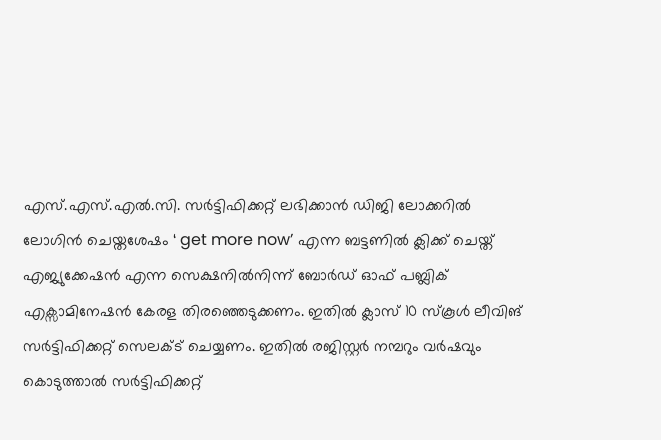എസ്.എസ്.എൽ.സി. സർട്ടിഫിക്കറ്റ് ലഭിക്കാൻ ഡിജി ലോക്കറിൽ ലോഗിൻ ചെയ്തശേഷം ‘ get more now’ എന്ന ബട്ടണിൽ ക്ലിക്ക് ചെയ്ത് എജ്യുക്കേഷൻ എന്ന സെക്ഷനിൽനിന്ന് ബോർഡ് ഓഫ് പബ്ലിക് എക്സാമിനേഷൻ കേരള തിരഞ്ഞെടുക്കണം. ഇതിൽ ക്ലാസ് 10 സ്കൂൾ ലീവിങ് സർട്ടിഫിക്കറ്റ് സെലക്ട് ചെയ്യണം. ഇതിൽ രജിസ്റ്റർ നമ്പറും വർഷവും കൊടുത്താൽ സർട്ടിഫിക്കറ്റ്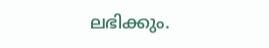ലഭിക്കും.